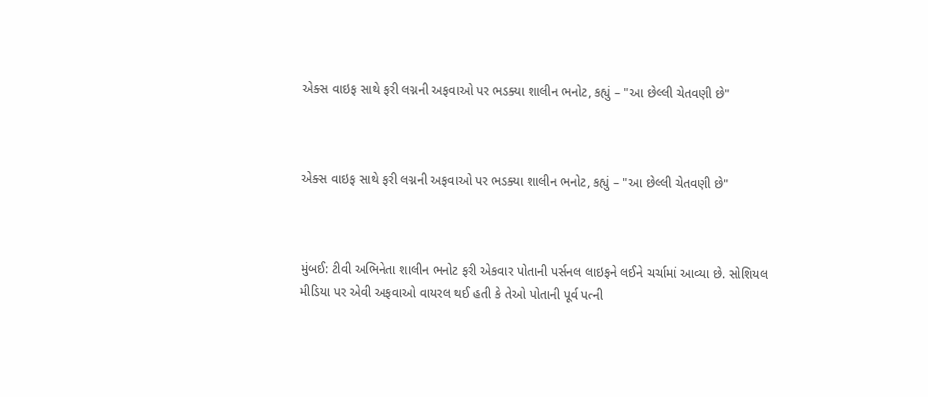એક્સ વાઇફ સાથે ફરી લગ્નની અફવાઓ પર ભડક્યા શાલીન ભનોટ, કહ્યું – "આ છેલ્લી ચેતવણી છે"



એક્સ વાઇફ સાથે ફરી લગ્નની અફવાઓ પર ભડક્યા શાલીન ભનોટ, કહ્યું – "આ છેલ્લી ચેતવણી છે"



મુંબઈ: ટીવી અભિનેતા શાલીન ભનોટ ફરી એકવાર પોતાની પર્સનલ લાઇફને લઈને ચર્ચામાં આવ્યા છે. સોશિયલ મીડિયા પર એવી અફવાઓ વાયરલ થઈ હતી કે તેઓ પોતાની પૂર્વ પત્ની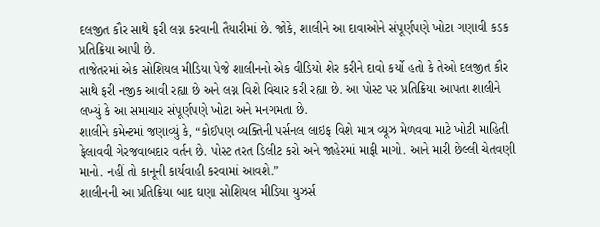દલજીત કૌર સાથે ફરી લગ્ન કરવાની તૈયારીમાં છે. જોકે, શાલીને આ દાવાઓને સંપૂર્ણપણે ખોટા ગણાવી કડક પ્રતિક્રિયા આપી છે.
તાજેતરમાં એક સોશિયલ મીડિયા પેજે શાલીનનો એક વીડિયો શેર કરીને દાવો કર્યો હતો કે તેઓ દલજીત કૌર સાથે ફરી નજીક આવી રહ્યા છે અને લગ્ન વિશે વિચાર કરી રહ્યા છે. આ પોસ્ટ પર પ્રતિક્રિયા આપતા શાલીને લખ્યું કે આ સમાચાર સંપૂર્ણપણે ખોટા અને મનગમતા છે.
શાલીને કમેન્ટમાં જણાવ્યું કે, “કોઈપણ વ્યક્તિની પર્સનલ લાઇફ વિશે માત્ર વ્યૂઝ મેળવવા માટે ખોટી માહિતી ફેલાવવી ગેરજવાબદાર વર્તન છે. પોસ્ટ તરત ડિલીટ કરો અને જાહેરમાં માફી માગો. આને મારી છેલ્લી ચેતવણી માનો. નહીં તો કાનૂની કાર્યવાહી કરવામાં આવશે.”
શાલીનની આ પ્રતિક્રિયા બાદ ઘણા સોશિયલ મીડિયા યુઝર્સ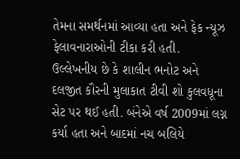તેમના સમર્થનમાં આવ્યા હતા અને ફેક ન્યૂઝ ફેલાવનારાઓની ટીકા કરી હતી.
ઉલ્લેખનીય છે કે શાલીન ભનોટ અને દલજીત કૌરની મુલાકાત ટીવી શો કુલવધૂના સેટ પર થઈ હતી. બંનેએ વર્ષ 2009માં લગ્ન કર્યા હતા અને બાદમાં નચ બલિયે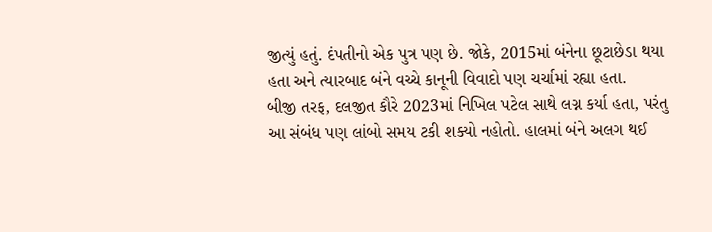જીત્યું હતું. દંપતીનો એક પુત્ર પણ છે. જોકે, 2015માં બંનેના છૂટાછેડા થયા હતા અને ત્યારબાદ બંને વચ્ચે કાનૂની વિવાદો પણ ચર્ચામાં રહ્યા હતા.
બીજી તરફ, દલજીત કૌરે 2023માં નિખિલ પટેલ સાથે લગ્ન કર્યા હતા, પરંતુ આ સંબંધ પણ લાંબો સમય ટકી શક્યો નહોતો. હાલમાં બંને અલગ થઈ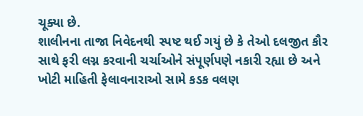ચૂક્યા છે.
શાલીનના તાજા નિવેદનથી સ્પષ્ટ થઈ ગયું છે કે તેઓ દલજીત કૌર સાથે ફરી લગ્ન કરવાની ચર્ચાઓને સંપૂર્ણપણે નકારી રહ્યા છે અને ખોટી માહિતી ફેલાવનારાઓ સામે કડક વલણ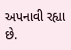અપનાવી રહ્યા છે.